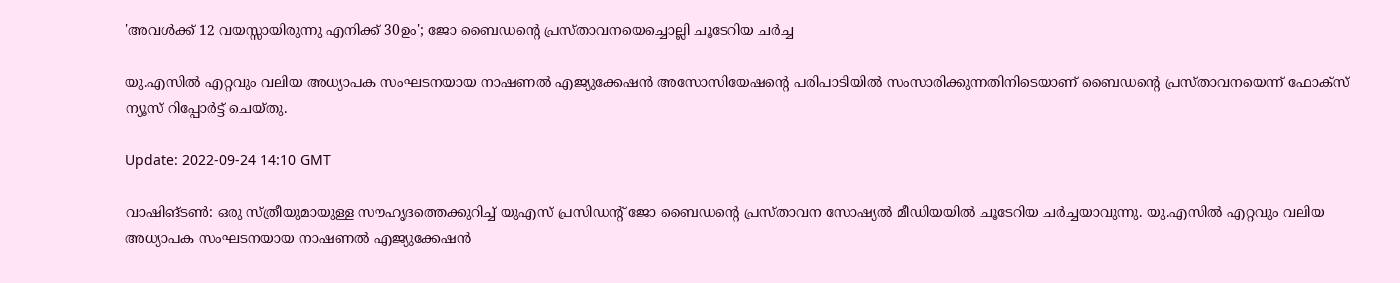'അവൾക്ക് 12 വയസ്സായിരുന്നു എനിക്ക് 30ഉം'; ജോ ബൈഡന്റെ പ്രസ്താവനയെച്ചൊല്ലി ചൂടേറിയ ചർച്ച

യു.എസിൽ എറ്റവും വലിയ അധ്യാപക സംഘടനയായ നാഷണൽ എജ്യുക്കേഷൻ അസോസിയേഷന്റെ പരിപാടിയിൽ സംസാരിക്കുന്നതിനിടെയാണ് ബൈഡന്റെ പ്രസ്താവനയെന്ന് ഫോക്‌സ് ന്യൂസ് റിപ്പോർട്ട് ചെയ്തു.

Update: 2022-09-24 14:10 GMT

വാഷിങ്ടൺ: ഒരു സ്ത്രീയുമായുള്ള സൗഹൃദത്തെക്കുറിച്ച് യുഎസ് പ്രസിഡന്റ് ജോ ബൈഡന്റെ പ്രസ്താവന സോഷ്യൽ മീഡിയയിൽ ചൂടേറിയ ചർച്ചയാവുന്നു. യു.എസിൽ എറ്റവും വലിയ അധ്യാപക സംഘടനയായ നാഷണൽ എജ്യുക്കേഷൻ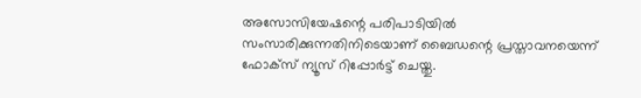അസോസിയേഷന്റെ പരിപാടിയിൽ സംസാരിക്കുന്നതിനിടെയാണ് ബൈഡന്റെ പ്രസ്താവനയെന്ന് ഫോക്‌സ് ന്യൂസ് റിപ്പോർട്ട് ചെയ്തു.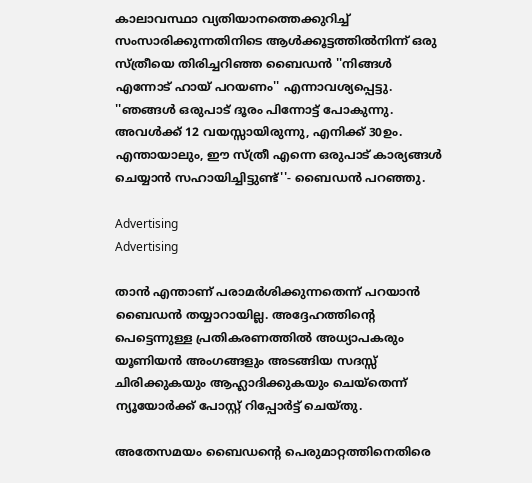കാലാവസ്ഥാ വ്യതിയാനത്തെക്കുറിച്ച് സംസാരിക്കുന്നതിനിടെ ആൾക്കൂട്ടത്തിൽനിന്ന് ഒരു സ്ത്രീയെ തിരിച്ചറിഞ്ഞ ബൈഡൻ ''നിങ്ങൾ എന്നോട് ഹായ് പറയണം'' എന്നാവശ്യപ്പെട്ടു. ''ഞങ്ങൾ ഒരുപാട് ദൂരം പിന്നോട്ട് പോകുന്നു. അവൾക്ക് 12 വയസ്സായിരുന്നു, എനിക്ക് 30ഉം. എന്തായാലും, ഈ സ്ത്രീ എന്നെ ഒരുപാട് കാര്യങ്ങൾ ചെയ്യാൻ സഹായിച്ചിട്ടുണ്ട്''- ബൈഡൻ പറഞ്ഞു.

Advertising
Advertising

താൻ എന്താണ് പരാമർശിക്കുന്നതെന്ന് പറയാൻ ബൈഡൻ തയ്യാറായില്ല. അദ്ദേഹത്തിന്റെ പെട്ടെന്നുള്ള പ്രതികരണത്തിൽ അധ്യാപകരും യൂണിയൻ അംഗങ്ങളും അടങ്ങിയ സദസ്സ് ചിരിക്കുകയും ആഹ്ലാദിക്കുകയും ചെയ്‌തെന്ന് ന്യൂയോർക്ക് പോസ്റ്റ് റിപ്പോർട്ട് ചെയ്തു.

അതേസമയം ബൈഡന്റെ പെരുമാറ്റത്തിനെതിരെ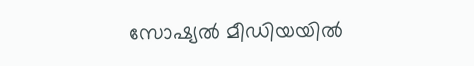സോഷ്യൽ മീഡിയയിൽ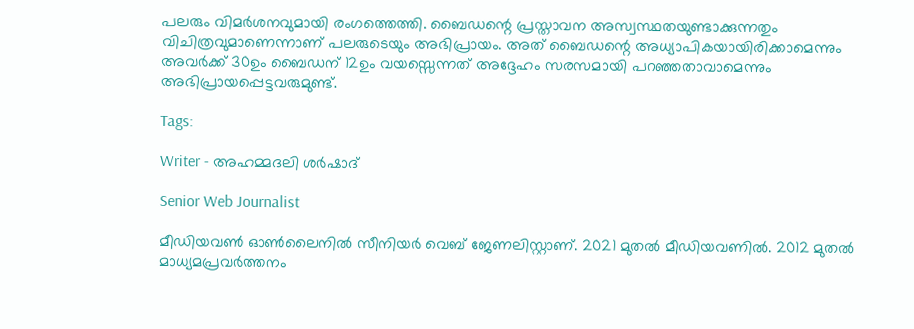പലരും വിമർശനവുമായി രംഗത്തെത്തി. ബൈഡന്റെ പ്രസ്താവന അസ്വസ്ഥതയുണ്ടാക്കുന്നതും വിചിത്രവുമാണെന്നാണ് പലരുടെയും അഭിപ്രായം. അത് ബൈഡന്റെ അധ്യാപികയായിരിക്കാമെന്നും അവർക്ക് 30ഉം ബൈഡന് 12ഉം വയസ്സെന്നത് അദ്ദേഹം സരസമായി പറഞ്ഞതാവാമെന്നും അഭിപ്രായപ്പെട്ടവരുമുണ്ട്.

Tags:

Writer - അഹമ്മദലി ശര്‍ഷാദ്

Senior Web Journalist

മീഡിയവൺ ഓൺലൈനിൽ സീനിയർ വെബ് ജേണലിസ്റ്റാണ്. 2021 മുതൽ മീഡിയവണിൽ. 2012 മുതൽ മാധ്യമപ്രവർത്തനം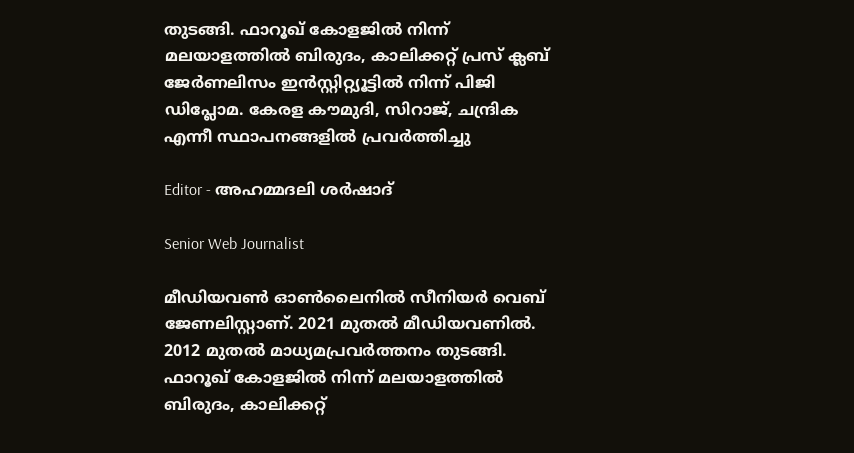തുടങ്ങി. ഫാറൂഖ് കോളജിൽ നിന്ന് മലയാളത്തിൽ ബിരുദം, കാലിക്കറ്റ് പ്രസ് ക്ലബ് ജേർണലിസം ഇൻസ്റ്റിറ്റ്യൂട്ടിൽ നിന്ന് പിജി ഡിപ്ലോമ. കേരള കൗമുദി, സിറാജ്, ചന്ദ്രിക എന്നീ സ്ഥാപനങ്ങളിൽ പ്രവർത്തിച്ചു

Editor - അഹമ്മദലി ശര്‍ഷാദ്

Senior Web Journalist

മീഡിയവൺ ഓൺലൈനിൽ സീനിയർ വെബ് ജേണലിസ്റ്റാണ്. 2021 മുതൽ മീഡിയവണിൽ. 2012 മുതൽ മാധ്യമപ്രവർത്തനം തുടങ്ങി. ഫാറൂഖ് കോളജിൽ നിന്ന് മലയാളത്തിൽ ബിരുദം, കാലിക്കറ്റ്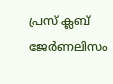പ്രസ് ക്ലബ് ജേർണലിസം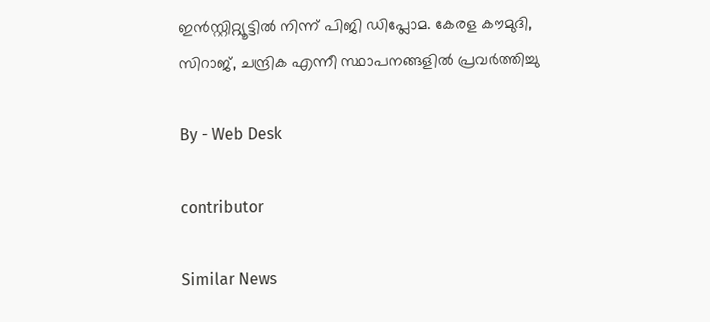ഇൻസ്റ്റിറ്റ്യൂട്ടിൽ നിന്ന് പിജി ഡിപ്ലോമ. കേരള കൗമുദി, സിറാജ്, ചന്ദ്രിക എന്നീ സ്ഥാപനങ്ങളിൽ പ്രവർത്തിച്ചു

By - Web Desk

contributor

Similar News